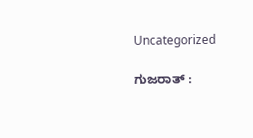Uncategorized

ಗುಜರಾತ್ :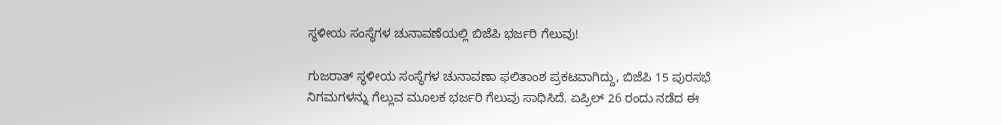ಸ್ಥಳೀಯ ಸಂಸ್ಥೆಗಳ ಚುನಾವಣೆಯಲ್ಲಿ ಬಿಜೆಪಿ ಭರ್ಜರಿ ಗೆಲುವು!

ಗುಜರಾತ್ ಸ್ಥಳೀಯ ಸಂಸ್ಥೆಗಳ ಚುನಾವಣಾ ಫಲಿತಾಂಶ ಪ್ರಕಟವಾಗಿದ್ದು, ಬಿಜೆಪಿ 15 ಪುರಸಭೆ ನಿಗಮಗಳನ್ನು ಗೆಲ್ಲುವ ಮೂಲಕ ಭರ್ಜರಿ ಗೆಲುವು ಸಾಧಿಸಿದೆ. ಏಪ್ರಿಲ್ 26 ರಂದು ನಡೆದ ಈ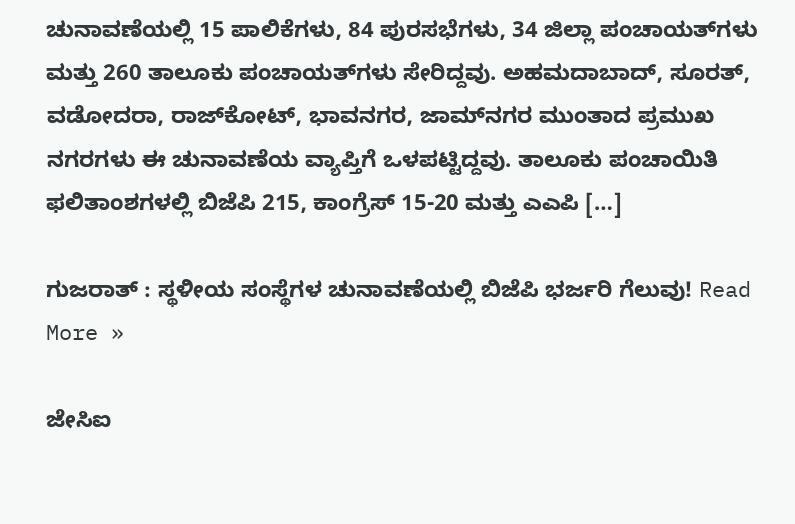ಚುನಾವಣೆಯಲ್ಲಿ 15 ಪಾಲಿಕೆಗಳು, 84 ಪುರಸಭೆಗಳು, 34 ಜಿಲ್ಲಾ ಪಂಚಾಯತ್‌ಗಳು ಮತ್ತು 260 ತಾಲೂಕು ಪಂಚಾಯತ್‌ಗಳು ಸೇರಿದ್ದವು. ಅಹಮದಾಬಾದ್‌, ಸೂರತ್, ವಡೋದರಾ, ರಾಜ್‌ಕೋಟ್, ಭಾವನಗರ, ಜಾಮ್‌ನಗರ ಮುಂತಾದ ಪ್ರಮುಖ ನಗರಗಳು ಈ ಚುನಾವಣೆಯ ವ್ಯಾಪ್ತಿಗೆ ಒಳಪಟ್ಟಿದ್ದವು. ತಾಲೂಕು ಪಂಚಾಯಿತಿ ಫಲಿತಾಂಶಗಳಲ್ಲಿ ಬಿಜೆಪಿ 215, ಕಾಂಗ್ರೆಸ್ 15-20 ಮತ್ತು ಎಎಪಿ […]

ಗುಜರಾತ್ : ಸ್ಥಳೀಯ ಸಂಸ್ಥೆಗಳ ಚುನಾವಣೆಯಲ್ಲಿ ಬಿಜೆಪಿ ಭರ್ಜರಿ ಗೆಲುವು! Read More »

ಜೇಸಿಐ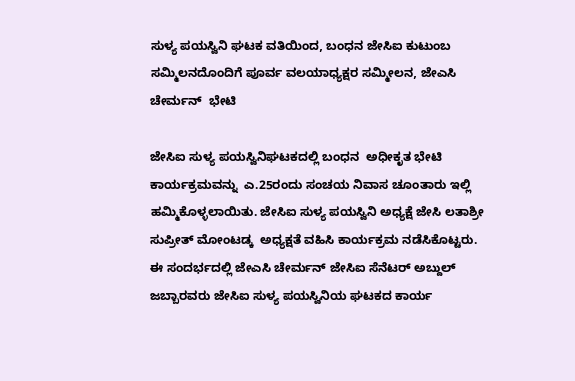ಸುಳ್ಯ ಪಯಸ್ವಿನಿ ಘಟಕ ವತಿಯಿಂದ, ಬಂಧನ ಜೇಸಿಐ ಕುಟುಂಬ ಸಮ್ಮಿಲನದೊಂದಿಗೆ ಪೂರ್ವ ವಲಯಾಧ್ಯಕ್ಷರ ಸಮ್ಮೀಲನ, ಜೇಎಸಿ ಚೇರ್ಮನ್  ಭೇಟಿ

ಜೇಸಿಐ ಸುಳ್ಯ ಪಯಸ್ವಿನಿಘಟಕದಲ್ಲಿ ಬಂಧನ  ಅಧೀಕೃತ ಭೇಟಿ ಕಾರ್ಯಕ್ರಮವನ್ನು  ಎ.25ರಂದು ಸಂಚಯ ನಿವಾಸ ಚೂಂತಾರು ಇಲ್ಲಿ ಹಮ್ಮಿಕೊಳ್ಳಲಾಯಿತು. ಜೇಸಿಐ ಸುಳ್ಯ ಪಯಸ್ವಿನಿ ಅಧ್ಯಕ್ಷೆ ಜೇಸಿ ಲತಾಶ್ರೀ ಸುಪ್ರೀತ್ ಮೋಂಟಡ್ಕ  ಅಧ್ಯಕ್ಷತೆ ವಹಿಸಿ ಕಾರ್ಯಕ್ರಮ ನಡೆಸಿಕೊಟ್ಟರು. ಈ ಸಂದರ್ಭದಲ್ಲಿ ಜೇಎಸಿ ಚೇರ್ಮನ್ ಜೇಸಿಐ ಸೆನೆಟರ್ ಅಬ್ದುಲ್ ಜಬ್ಬಾರವರು ಜೇಸಿಐ ಸುಳ್ಯ ಪಯಸ್ವಿನಿಯ ಘಟಕದ ಕಾರ್ಯ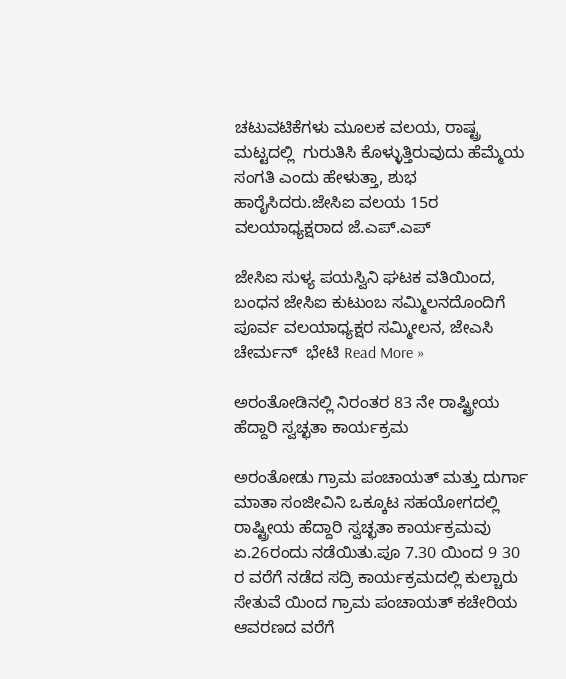ಚಟುವಟಿಕೆಗಳು ಮೂಲಕ ವಲಯ, ರಾಷ್ಟ್ರ ಮಟ್ಟದಲ್ಲಿ  ಗುರುತಿಸಿ ಕೊಳ್ಳುತ್ತಿರುವುದು ಹೆಮ್ಮೆಯ ಸಂಗತಿ ಎಂದು ಹೇಳುತ್ತಾ, ಶುಭ ಹಾರೈಸಿದರು.ಜೇಸಿಐ ವಲಯ 15ರ ವಲಯಾಧ್ಯಕ್ಷರಾದ ಜೆ.ಎಪ್.ಎಪ್

ಜೇಸಿಐ ಸುಳ್ಯ ಪಯಸ್ವಿನಿ ಘಟಕ ವತಿಯಿಂದ, ಬಂಧನ ಜೇಸಿಐ ಕುಟುಂಬ ಸಮ್ಮಿಲನದೊಂದಿಗೆ ಪೂರ್ವ ವಲಯಾಧ್ಯಕ್ಷರ ಸಮ್ಮೀಲನ, ಜೇಎಸಿ ಚೇರ್ಮನ್  ಭೇಟಿ Read More »

ಅರಂತೋಡಿನಲ್ಲಿ ನಿರಂತರ 83 ನೇ ರಾಷ್ಟ್ರೀಯ ಹೆದ್ದಾರಿ ಸ್ವಚ್ಛತಾ ಕಾರ್ಯಕ್ರಮ

ಅರಂತೋಡು ಗ್ರಾಮ ಪಂಚಾಯತ್ ಮತ್ತು ದುರ್ಗಾ ಮಾತಾ ಸಂಜೀವಿನಿ ಒಕ್ಕೂಟ ಸಹಯೋಗದಲ್ಲಿ ರಾಷ್ಟ್ರೀಯ ಹೆದ್ದಾರಿ ಸ್ವಚ್ಛತಾ ಕಾರ್ಯಕ್ರಮವು ಏ.26ರಂದು ನಡೆಯಿತು.ಪೂ 7.30 ಯಿಂದ 9 30 ರ ವರೆಗೆ ನಡೆದ ಸದ್ರಿ ಕಾರ್ಯಕ್ರಮದಲ್ಲಿ ಕುಲ್ಚಾರು ಸೇತುವೆ ಯಿಂದ ಗ್ರಾಮ ಪಂಚಾಯತ್ ಕಚೇರಿಯ ಆವರಣದ ವರೆಗೆ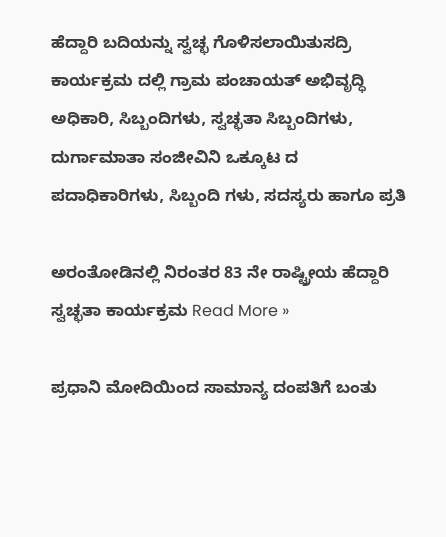ಹೆದ್ದಾರಿ ಬದಿಯನ್ನು ಸ್ವಚ್ಛ ಗೊಳಿಸಲಾಯಿತುಸದ್ರಿ ಕಾರ್ಯಕ್ರಮ ದಲ್ಲಿ ಗ್ರಾಮ ಪಂಚಾಯತ್ ಅಭಿವೃದ್ಧಿ ಅಧಿಕಾರಿ, ಸಿಬ್ಬಂದಿಗಳು, ಸ್ವಚ್ಛತಾ ಸಿಬ್ಬಂದಿಗಳು, ದುರ್ಗಾಮಾತಾ ಸಂಜೀವಿನಿ ಒಕ್ಕೂಟ ದ ಪದಾಧಿಕಾರಿಗಳು, ಸಿಬ್ಬಂದಿ ಗಳು, ಸದಸ್ಯರು ಹಾಗೂ ಪ್ರತಿ

ಅರಂತೋಡಿನಲ್ಲಿ ನಿರಂತರ 83 ನೇ ರಾಷ್ಟ್ರೀಯ ಹೆದ್ದಾರಿ ಸ್ವಚ್ಛತಾ ಕಾರ್ಯಕ್ರಮ Read More »

ಪ್ರಧಾನಿ ಮೋದಿಯಿಂದ ಸಾಮಾನ್ಯ ದಂಪತಿಗೆ ಬಂತು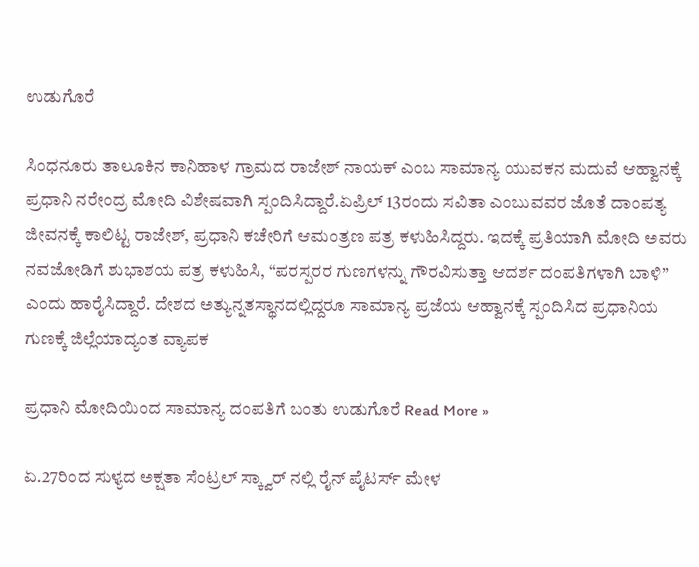ಉಡುಗೊರೆ

ಸಿಂಧನೂರು ತಾಲೂಕಿನ ಕಾನಿಹಾಳ ಗ್ರಾಮದ ರಾಜೇಶ್ ನಾಯಕ್‌ ಎಂಬ ಸಾಮಾನ್ಯ ಯುವಕನ ಮದುವೆ ಆಹ್ವಾನಕ್ಕೆ ಪ್ರಧಾನಿ ನರೇಂದ್ರ ಮೋದಿ ವಿಶೇಷವಾಗಿ ಸ್ಪಂದಿಸಿದ್ದಾರೆ.ಏಪ್ರಿಲ್ 13ರಂದು ಸವಿತಾ ಎಂಬುವವರ ಜೊತೆ ದಾಂಪತ್ಯ ಜೀವನಕ್ಕೆ ಕಾಲಿಟ್ಟ ರಾಜೇಶ್, ಪ್ರಧಾನಿ ಕಚೇರಿಗೆ ಆಮಂತ್ರಣ ಪತ್ರ ಕಳುಹಿಸಿದ್ದರು. ಇದಕ್ಕೆ ಪ್ರತಿಯಾಗಿ ಮೋದಿ ಅವರು ನವಜೋಡಿಗೆ ಶುಭಾಶಯ ಪತ್ರ ಕಳುಹಿಸಿ, “ಪರಸ್ಪರರ ಗುಣಗಳನ್ನು ಗೌರವಿಸುತ್ತಾ ಆದರ್ಶ ದಂಪತಿಗಳಾಗಿ ಬಾಳಿ” ಎಂದು ಹಾರೈಸಿದ್ದಾರೆ. ದೇಶದ ಅತ್ಯುನ್ನತಸ್ಥಾನದಲ್ಲಿದ್ದರೂ ಸಾಮಾನ್ಯ ಪ್ರಜೆಯ ಆಹ್ವಾನಕ್ಕೆ ಸ್ಪಂದಿಸಿದ ಪ್ರಧಾನಿಯ ಗುಣಕ್ಕೆ ಜಿಲ್ಲೆಯಾದ್ಯಂತ ವ್ಯಾಪಕ

ಪ್ರಧಾನಿ ಮೋದಿಯಿಂದ ಸಾಮಾನ್ಯ ದಂಪತಿಗೆ ಬಂತು ಉಡುಗೊರೆ Read More »

ಏ.27ರಿಂದ ಸುಳ್ಯದ ಅಕ್ಷತಾ ಸೆಂಟ್ರಲ್ ಸ್ಕ್ವಾರ್ ನಲ್ಲಿ ರೈನ್ ಪೈಟರ್ಸ್ ಮೇಳ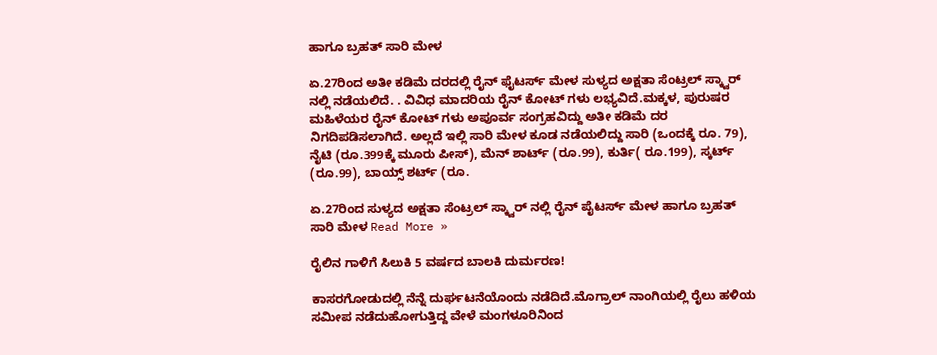ಹಾಗೂ ಬ್ರಹತ್ ಸಾರಿ ಮೇಳ

ಏ.27ರಿಂದ ಅತೀ ಕಡಿಮೆ ದರದಲ್ಲಿ ರೈನ್ ಫೈಟರ್ಸ್ ಮೇಳ ಸುಳ್ಯದ ಅಕ್ಷತಾ ಸೆಂಟ್ರಲ್ ಸ್ಕ್ವಾರ್ ನಲ್ಲಿ ನಡೆಯಲಿದೆ. . ವಿವಿಧ ಮಾದರಿಯ ರೈನ್ ಕೋಟ್ ಗಳು ಲಭ್ಯವಿದೆ‌.ಮಕ್ಕಳ, ಪುರುಷರ ಮಹಿಳೆಯರ ರೈನ್ ಕೋಟ್ ಗಳು ಅಪೂರ್ವ ಸಂಗ್ರಹವಿದ್ದು ಅತೀ ಕಡಿಮೆ ದರ ನಿಗದಿಪಡಿಸಲಾಗಿದೆ. ಅಲ್ಲದೆ ಇಲ್ಲಿ ಸಾರಿ ಮೇಳ ಕೂಡ ನಡೆಯಲಿದ್ದು ಸಾರಿ (ಒಂದಕ್ಕೆ ರೂ. 79), ನೈಟಿ (ರೂ.399ಕ್ಕೆ ಮೂರು ಪೀಸ್), ಮೆನ್ ಶಾರ್ಟ್ (ರೂ.99), ಕುರ್ತಿ( ರೂ.199), ಸ್ಕರ್ಟ್ (ರೂ.99), ಬಾಯ್ಸ್ ಶರ್ಟ್ (ರೂ.

ಏ.27ರಿಂದ ಸುಳ್ಯದ ಅಕ್ಷತಾ ಸೆಂಟ್ರಲ್ ಸ್ಕ್ವಾರ್ ನಲ್ಲಿ ರೈನ್ ಪೈಟರ್ಸ್ ಮೇಳ ಹಾಗೂ ಬ್ರಹತ್ ಸಾರಿ ಮೇಳ Read More »

ರೈಲಿನ ಗಾಳಿಗೆ ಸಿಲುಕಿ 5 ವರ್ಷದ ಬಾಲಕಿ ದುರ್ಮರಣ!

ಕಾಸರಗೋಡುದಲ್ಲಿ ನೆನ್ನೆ ದುರ್ಘಟನೆಯೊಂದು ನಡೆದಿದೆ.ಮೊಗ್ರಾಲ್ ನಾಂಗಿಯಲ್ಲಿ ರೈಲು ಹಳಿಯ ಸಮೀಪ ನಡೆದುಹೋಗುತ್ತಿದ್ದ ವೇಳೆ ಮಂಗಳೂರಿನಿಂದ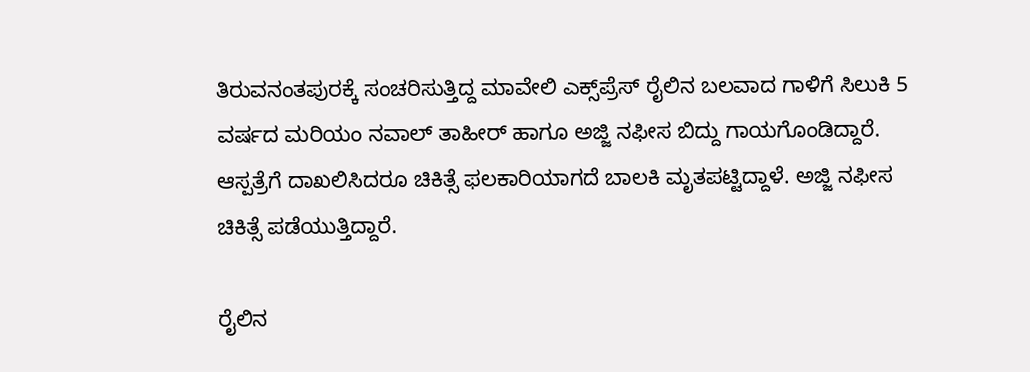ತಿರುವನಂತಪುರಕ್ಕೆ ಸಂಚರಿಸುತ್ತಿದ್ದ ಮಾವೇಲಿ ಎಕ್ಸ್‌ಪ್ರೆಸ್‌ ರೈಲಿನ ಬಲವಾದ ಗಾಳಿಗೆ ಸಿಲುಕಿ 5 ವರ್ಷದ ಮರಿಯಂ ನವಾಲ್ ತಾಹೀರ್ ಹಾಗೂ ಅಜ್ಜಿ ನಫೀಸ ಬಿದ್ದು ಗಾಯಗೊಂಡಿದ್ದಾರೆ. ಆಸ್ಪತ್ರೆಗೆ ದಾಖಲಿಸಿದರೂ ಚಿಕಿತ್ಸೆ ಫಲಕಾರಿಯಾಗದೆ ಬಾಲಕಿ ಮೃತಪಟ್ಟಿದ್ದಾಳೆ. ಅಜ್ಜಿ ನಫೀಸ ಚಿಕಿತ್ಸೆ ಪಡೆಯುತ್ತಿದ್ದಾರೆ.

ರೈಲಿನ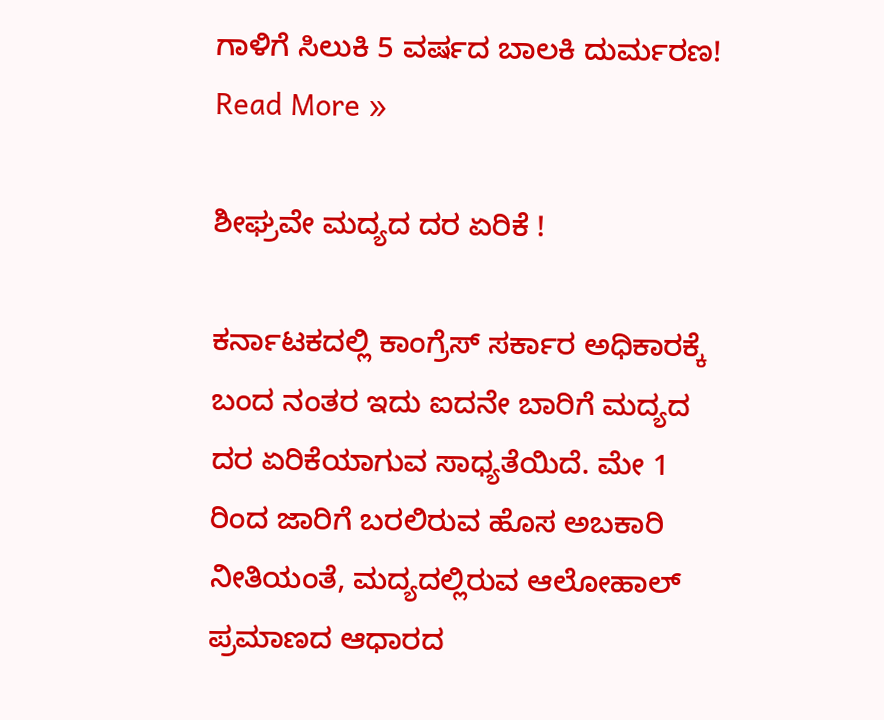ಗಾಳಿಗೆ ಸಿಲುಕಿ 5 ವರ್ಷದ ಬಾಲಕಿ ದುರ್ಮರಣ! Read More »

ಶೀಘ್ರವೇ ಮದ್ಯದ ದರ ಏರಿಕೆ !

ಕರ್ನಾಟಕದಲ್ಲಿ ಕಾಂಗ್ರೆಸ್ ಸರ್ಕಾರ ಅಧಿಕಾರಕ್ಕೆ ಬಂದ ನಂತರ ಇದು ಐದನೇ ಬಾರಿಗೆ ಮದ್ಯದ ದರ ಏರಿಕೆಯಾಗುವ ಸಾಧ್ಯತೆಯಿದೆ. ಮೇ 1 ರಿಂದ ಜಾರಿಗೆ ಬರಲಿರುವ ಹೊಸ ಅಬಕಾರಿ ನೀತಿಯಂತೆ, ಮದ್ಯದಲ್ಲಿರುವ ಆಲೋಹಾಲ್ ಪ್ರಮಾಣದ ಆಧಾರದ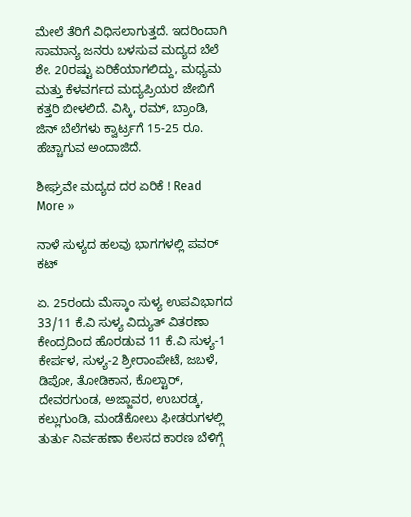ಮೇಲೆ ತೆರಿಗೆ ವಿಧಿಸಲಾಗುತ್ತದೆ. ಇದರಿಂದಾಗಿ ಸಾಮಾನ್ಯ ಜನರು ಬಳಸುವ ಮದ್ಯದ ಬೆಲೆ ಶೇ. 20ರಷ್ಟು ಏರಿಕೆಯಾಗಲಿದ್ದು, ಮಧ್ಯಮ ಮತ್ತು ಕೆಳವರ್ಗದ ಮದ್ಯಪ್ರಿಯರ ಜೇಬಿಗೆ ಕತ್ತರಿ ಬೀಳಲಿದೆ. ವಿಸ್ಕಿ, ರಮ್, ಬ್ರಾಂಡಿ, ಜಿನ್ ಬೆಲೆಗಳು ಕ್ವಾರ್ಟ‌್ರಗೆ 15-25 ರೂ. ಹೆಚ್ಚಾಗುವ ಅಂದಾಜಿದೆ.

ಶೀಘ್ರವೇ ಮದ್ಯದ ದರ ಏರಿಕೆ ! Read More »

ನಾಳೆ ಸುಳ್ಯದ ಹಲವು ಭಾಗಗಳಲ್ಲಿ ಪವರ್ ಕಟ್

ಏ. 25ರಂದು ಮೆಸ್ಕಾಂ ಸುಳ್ಯ ಉಪವಿಭಾಗದ 33/11 ಕೆ.ವಿ ಸುಳ್ಯ ವಿದ್ಯುತ್ ವಿತರಣಾ ಕೇಂದ್ರದಿಂದ ಹೊರಡುವ 11 ಕೆ.ವಿ ಸುಳ್ಯ-1 ಕೇರ್ಪಳ, ಸುಳ್ಯ-2 ಶ್ರೀರಾಂಪೇಟೆ, ಜಬಳೆ, ಡಿಪೋ, ತೋಡಿಕಾನ, ಕೊಲ್ಟಾರ್, ದೇವರಗುಂಡ, ಅಜ್ಜಾವರ, ಉಬರಡ್ಕ, ಕಲ್ಲುಗುಂಡಿ, ಮಂಡೆಕೋಲು ಫೀಡರುಗಳಲ್ಲಿ ತುರ್ತು ನಿರ್ವಹಣಾ ಕೆಲಸದ ಕಾರಣ ಬೆಳಿಗ್ಗೆ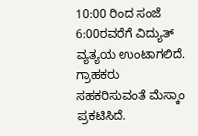10:00 ರಿಂದ ಸಂಜೆ 6:00ರವರೆಗೆ ವಿದ್ಯುತ್ ವ್ಯತ್ಯಯ ಉಂಟಾಗಲಿದೆ. ಗ್ರಾಹಕರು ಸಹಕರಿಸುವಂತೆ ಮೆಸ್ಕಾಂ ಪ್ರಕಟಿಸಿದೆ.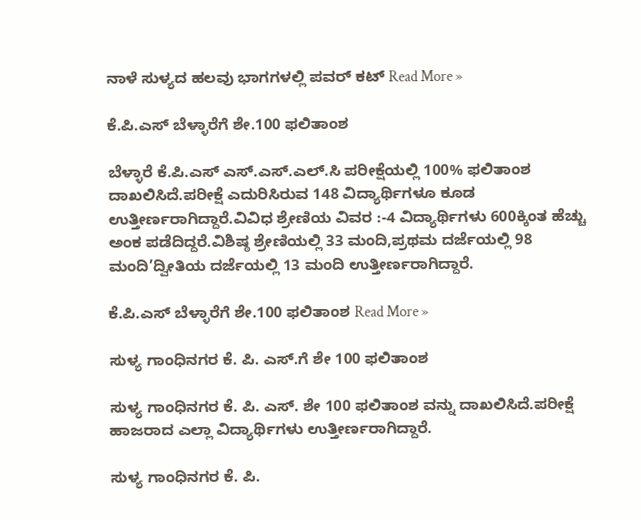ನಾಳೆ ಸುಳ್ಯದ ಹಲವು ಭಾಗಗಳಲ್ಲಿ ಪವರ್ ಕಟ್ Read More »

ಕೆ.ಪಿ.ಎಸ್ ಬೆಳ್ಳಾರೆಗೆ ಶೇ.100 ಫಲಿತಾಂಶ

ಬೆಳ್ಳಾರೆ ಕೆ.ಪಿ.ಎಸ್ ಎಸ್.ಎಸ್.ಎಲ್.ಸಿ ಪರೀಕ್ಷೆಯಲ್ಲಿ 100% ಫಲಿತಾಂಶ ದಾಖಲಿಸಿದೆ.ಪರೀಕ್ಷೆ ಎದುರಿಸಿರುವ 148 ವಿದ್ಯಾರ್ಥಿಗಳೂ ಕೂಡ ಉತ್ತೀರ್ಣರಾಗಿದ್ದಾರೆ.ವಿವಿಧ ಶ್ರೇಣಿಯ ವಿವರ :-4 ವಿದ್ಯಾರ್ಥಿಗಳು 600ಕ್ಕಿಂತ ಹೆಚ್ಚು ಅಂಕ ಪಡೆದಿದ್ದರೆ.ವಿಶಿಷ್ಠ ಶ್ರೇಣಿಯಲ್ಲಿ 33 ಮಂದಿ,ಪ್ರಥಮ ದರ್ಜೆಯಲ್ಲಿ 98 ಮಂದಿ’ದ್ವೀತಿಯ ದರ್ಜೆಯಲ್ಲಿ 13 ಮಂದಿ ಉತ್ತೀರ್ಣರಾಗಿದ್ದಾರೆ.

ಕೆ.ಪಿ.ಎಸ್ ಬೆಳ್ಳಾರೆಗೆ ಶೇ.100 ಫಲಿತಾಂಶ Read More »

ಸುಳ್ಯ ಗಾಂಧಿನಗರ ಕೆ. ಪಿ. ಎಸ್.ಗೆ ಶೇ 100 ಫಲಿತಾಂಶ

ಸುಳ್ಯ ಗಾಂಧಿನಗರ ಕೆ. ಪಿ. ಎಸ್. ಶೇ 100 ಫಲಿತಾಂಶ ವನ್ನು ದಾಖಲಿಸಿದೆ.ಪರೀಕ್ಷೆ ಹಾಜರಾದ ಎಲ್ಲಾ ವಿದ್ಯಾರ್ಥಿಗಳು ಉತ್ತೀರ್ಣರಾಗಿದ್ದಾರೆ.

ಸುಳ್ಯ ಗಾಂಧಿನಗರ ಕೆ. ಪಿ.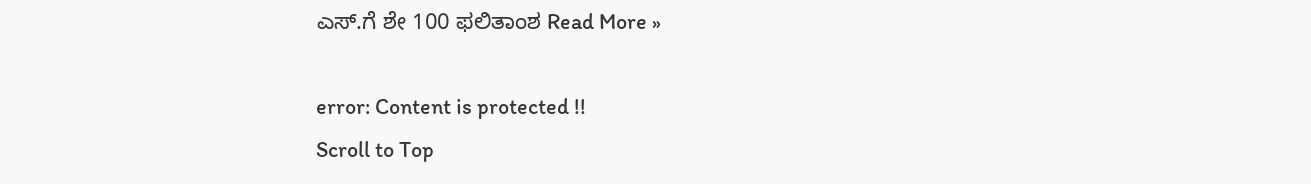ಎಸ್.ಗೆ ಶೇ 100 ಫಲಿತಾಂಶ Read More »

error: Content is protected !!
Scroll to Top